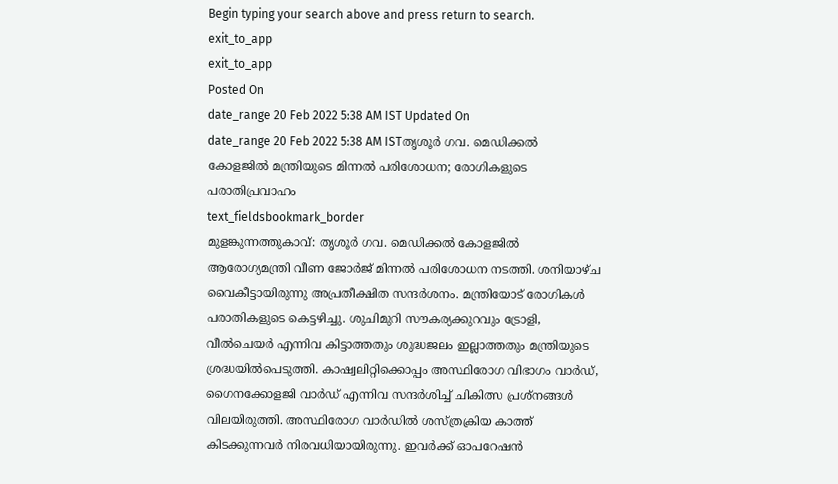Begin typing your search above and press return to search.
exit_to_app
exit_to_app
Posted On
date_range 20 Feb 2022 5:38 AM IST Updated On
date_range 20 Feb 2022 5:38 AM ISTതൃശൂർ ഗവ. മെഡിക്കൽ കോളജിൽ മന്ത്രിയുടെ മിന്നൽ പരിശോധന; രോഗികളുടെ പരാതിപ്രവാഹം
text_fieldsbookmark_border
മുളങ്കുന്നത്തുകാവ്: തൃശൂർ ഗവ. മെഡിക്കൽ കോളജിൽ ആരോഗ്യമന്ത്രി വീണ ജോർജ് മിന്നൽ പരിശോധന നടത്തി. ശനിയാഴ്ച വൈകീട്ടായിരുന്നു അപ്രതീക്ഷിത സന്ദർശനം. മന്ത്രിയോട് രോഗികൾ പരാതികളുടെ കെട്ടഴിച്ചു. ശുചിമുറി സൗകര്യക്കുറവും ട്രോളി, വീൽചെയർ എന്നിവ കിട്ടാത്തതും ശുദ്ധജലം ഇല്ലാത്തതും മന്ത്രിയുടെ ശ്രദ്ധയിൽപെടുത്തി. കാഷ്വലിറ്റിക്കൊപ്പം അസ്ഥിരോഗ വിഭാഗം വാർഡ്, ഗൈനക്കോളജി വാർഡ് എന്നിവ സന്ദർശിച്ച് ചികിത്സ പ്രശ്നങ്ങൾ വിലയിരുത്തി. അസ്ഥിരോഗ വാർഡിൽ ശസ്ത്രക്രിയ കാത്ത് കിടക്കുന്നവർ നിരവധിയായിരുന്നു. ഇവർക്ക് ഓപറേഷൻ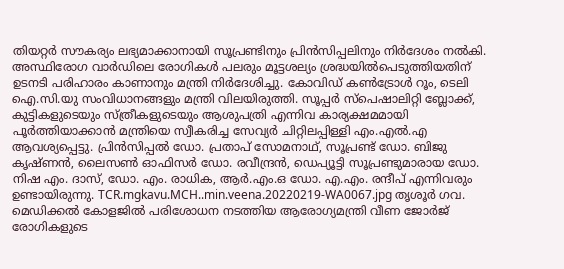തിയറ്റർ സൗകര്യം ലഭ്യമാക്കാനായി സൂപ്രണ്ടിനും പ്രിൻസിപ്പലിനും നിർദേശം നൽകി. അസ്ഥിരോഗ വാർഡിലെ രോഗികൾ പലരും മൂട്ടശല്യം ശ്രദ്ധയിൽപെടുത്തിയതിന് ഉടനടി പരിഹാരം കാണാനും മന്ത്രി നിർദേശിച്ചു. കോവിഡ് കൺട്രോൾ റൂം, ടെലി ഐ.സി.യു സംവിധാനങ്ങളും മന്ത്രി വിലയിരുത്തി. സൂപ്പർ സ്പെഷാലിറ്റി ബ്ലോക്ക്, കുട്ടികളുടെയും സ്ത്രീകളുടെയും ആശുപത്രി എന്നിവ കാര്യക്ഷമമായി പൂർത്തിയാക്കാൻ മന്ത്രിയെ സ്വീകരിച്ച സേവ്യർ ചിറ്റിലപ്പിള്ളി എം.എൽ.എ ആവശ്യപ്പെട്ടു. പ്രിൻസിപ്പൽ ഡോ. പ്രതാപ് സോമനാഥ്, സൂപ്രണ്ട് ഡോ. ബിജു കൃഷ്ണൻ, ലൈസൺ ഓഫിസർ ഡോ. രവീന്ദ്രൻ, ഡെപ്യൂട്ടി സൂപ്രണ്ടുമാരായ ഡോ. നിഷ എം. ദാസ്, ഡോ. എം. രാധിക, ആർ.എം.ഒ ഡോ. എ.എം. രന്ദീപ് എന്നിവരും ഉണ്ടായിരുന്നു. TCR.mgkavu.MCH..min.veena.20220219-WA0067.jpg തൃശൂർ ഗവ. മെഡിക്കൽ കോളജിൽ പരിശോധന നടത്തിയ ആരോഗ്യമന്ത്രി വീണ ജോർജ് രോഗികളുടെ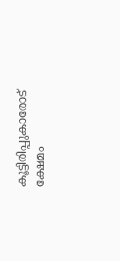കൂട്ടിരിപ്പുകാരോട് ക്ഷേമം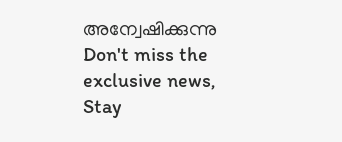അന്വേഷിക്കുന്നു
Don't miss the exclusive news, Stay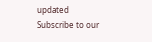updated
Subscribe to our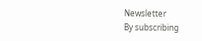Newsletter
By subscribing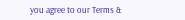you agree to our Terms &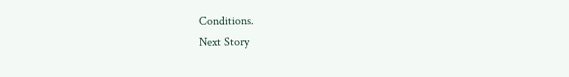Conditions.
Next Story